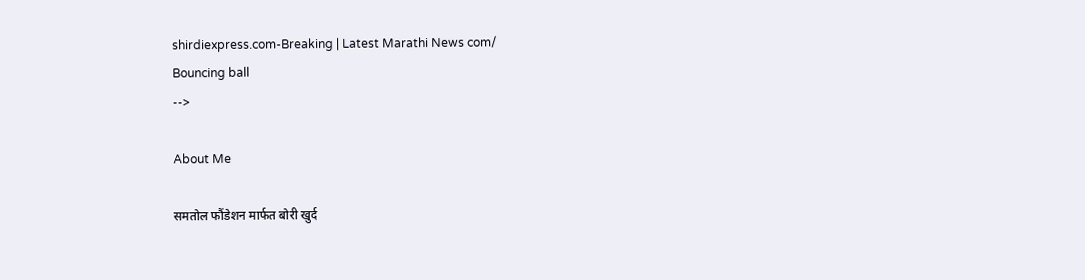shirdiexpress.com-Breaking | Latest Marathi News com/
Bouncing ball
-->

About Me

समतोल फौंडेशन मार्फत बोरी खुर्द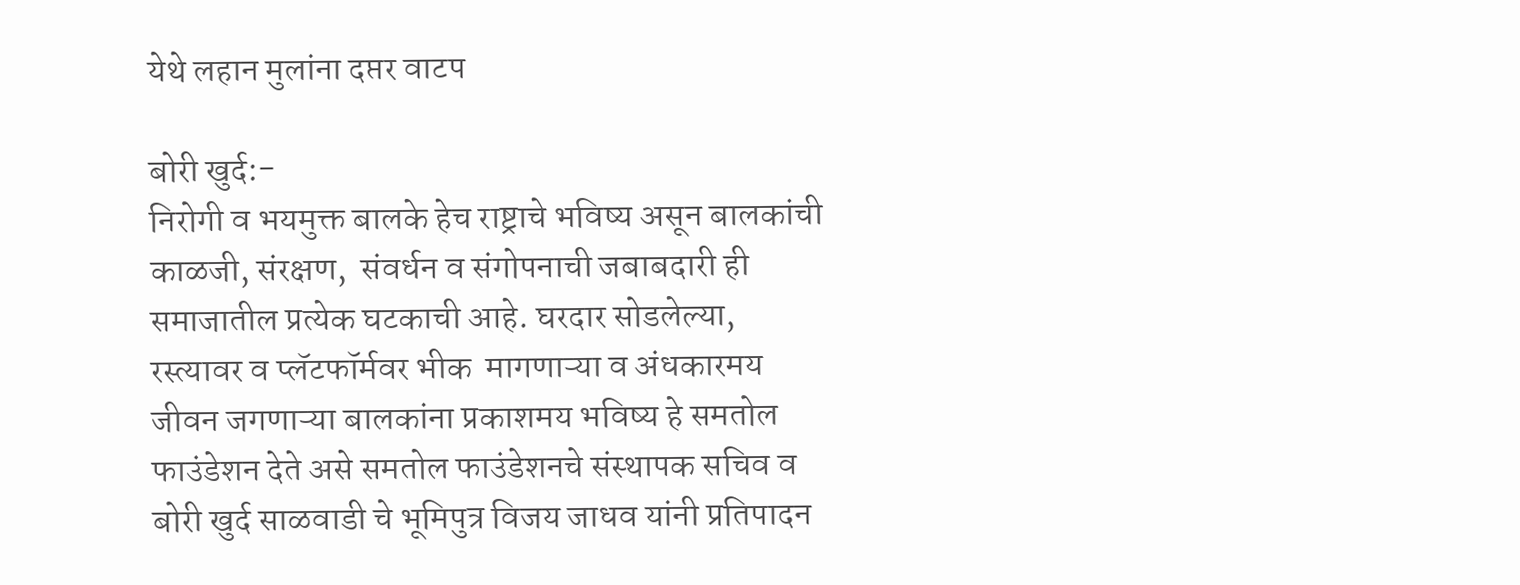येथे लहान मुलांना दप्तर वाटप

बोरी खुर्द:-
निरोगी व भयमुक्त बालके हेच राष्ट्राचे भविष्य असून बालकांची काळजी, संरक्षण,  संवर्धन व संगोपनाची जबाबदारी ही समाजातील प्रत्येक घटकाची आहे. घरदार सोडलेल्या, रस्त्यावर व प्लॅटफॉर्मवर भीक  मागणाऱ्या व अंधकारमय जीवन जगणाऱ्या बालकांना प्रकाशमय भविष्य हे समतोल फाउंडेशन देते असे समतोल फाउंडेशनचे संस्थापक सचिव व बोरी खुर्द साळवाडी चे भूमिपुत्र विजय जाधव यांनी प्रतिपादन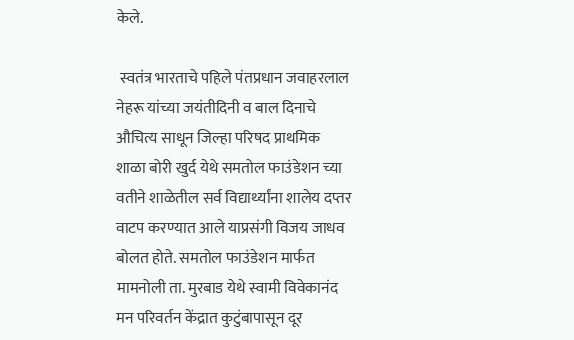केले.

 स्वतंत्र भारताचे पहिले पंतप्रधान जवाहरलाल नेहरू यांच्या जयंतीदिनी व बाल दिनाचे औचित्य साधून जिल्हा परिषद प्राथमिक शाळा बोरी खुर्द येथे समतोल फाउंडेशन च्या वतीने शाळेतील सर्व विद्यार्थ्यांना शालेय दप्तर वाटप करण्यात आले याप्रसंगी विजय जाधव बोलत होते. समतोल फाउंडेशन मार्फत मामनोली ता. मुरबाड येथे स्वामी विवेकानंद मन परिवर्तन केंद्रात कुटुंबापासून दूर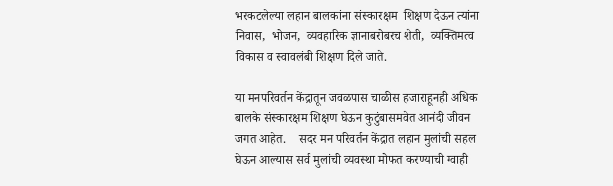भरकटलेल्या लहान बालकांना संस्कारक्षम  शिक्षण देऊन त्यांना निवास,  भोजन,  व्यवहारिक ज्ञानाबरोबरच शेती,  व्यक्तिमत्व विकास व स्वावलंबी शिक्षण दिले जाते.

या मनपरिवर्तन केंद्रातून जवळपास चाळीस हजाराहूनही अधिक बालके संस्कारक्षम शिक्षण घेऊन कुटुंबासमवेत आनंदी जीवन जगत आहेत.    सदर मन परिवर्तन केंद्रात लहान मुलांची सहल घेऊन आल्यास सर्व मुलांची व्यवस्था मोफत करण्याची ग्वाही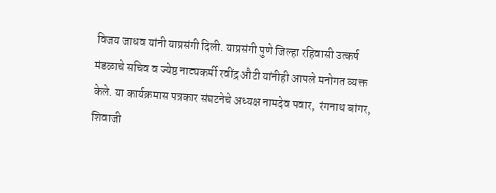विजय जाधव यांनी याप्रसंगी दिली. याप्रसंगी पुणे जिल्हा रहिवासी उत्कर्ष मंडळाचे सचिव व ज्येष्ठ नाट्यकर्मी रवींद्र औटी यांनीही आपले मनोगत व्यक्त केले. या कार्यक्रमास पत्रकार संघटनेचे अध्यक्ष नामदेव पवार,  रंगनाथ बांगर,  शिवाजी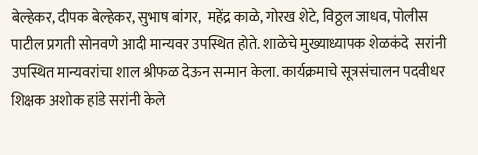बेल्हेकर, दीपक बेल्हेकर, सुभाष बांगर,  महेंद्र काळे, गोरख शेटे, विठ्ठल जाधव, पोलीस पाटील प्रगती सोनवणे आदी मान्यवर उपस्थित होते. शाळेचे मुख्याध्यापक शेळकंदे  सरांनी उपस्थित मान्यवरांचा शाल श्रीफळ देऊन सन्मान केला. कार्यक्रमाचे सूत्रसंचालन पदवीधर शिक्षक अशोक हांडे सरांनी केले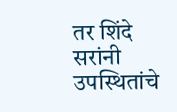तर शिंदे सरांनी उपस्थितांचे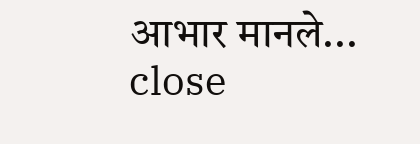आभार मानले...
close